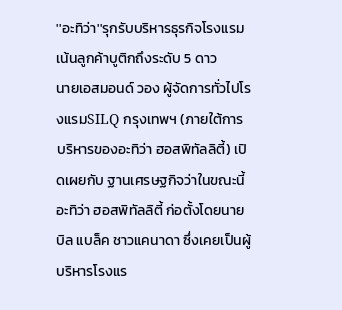''อะทิว่า''รุกรับบริหารธุรกิจโรงแรม เน้นลูกค้าบูติกถึงระดับ 5 ดาว
นายเอสมอนด์ วอง ผู้จัดการทั่วไปโรงแรมSILQ กรุงเทพฯ (ภายใต้การบริหารของอะทิว่า ฮอสพิทัลลิตี้) เปิดเผยกับ ฐานเศรษฐกิจว่าในขณะนี้ อะทิว่า ฮอสพิทัลลิตี้ ก่อตั้งโดยนายบิล แบล็ค ชาวแคนาดา ซึ่งเคยเป็นผู้บริหารโรงแร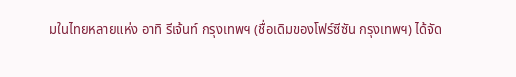มในไทยหลายแห่ง อาทิ รีเจ้นท์ กรุงเทพฯ (ชื่อเดิมของโฟร์ซีซัน กรุงเทพฯ) ได้จัด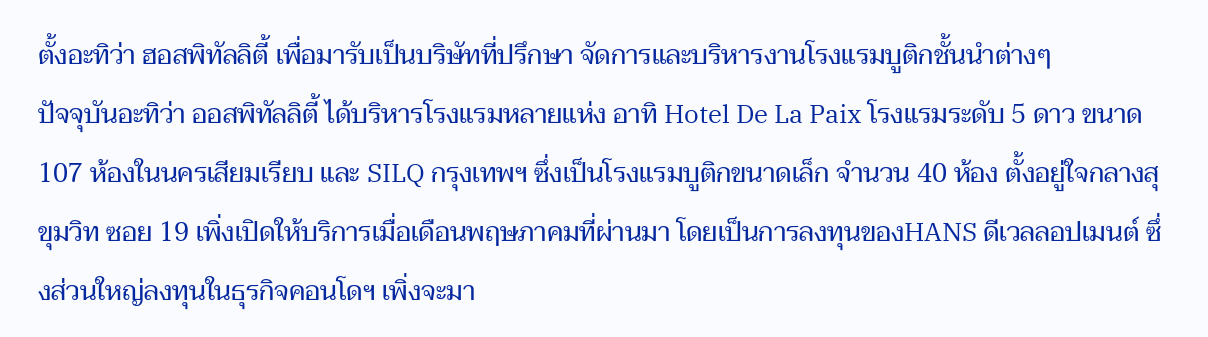ตั้งอะทิว่า ฮอสพิทัลลิตี้ เพื่อมารับเป็นบริษัทที่ปรึกษา จัดการและบริหารงานโรงแรมบูติกชั้นนำต่างๆ
ปัจจุบันอะทิว่า ออสพิทัลลิตี้ ได้บริหารโรงแรมหลายแห่ง อาทิ Hotel De La Paix โรงแรมระดับ 5 ดาว ขนาด 107 ห้องในนครเสียมเรียบ และ SILQ กรุงเทพฯ ซึ่งเป็นโรงแรมบูติกขนาดเล็ก จำนวน 40 ห้อง ตั้งอยู่ใจกลางสุขุมวิท ซอย 19 เพิ่งเปิดให้บริการเมื่อเดือนพฤษภาคมที่ผ่านมา โดยเป็นการลงทุนของHANS ดีเวลลอปเมนต์ ซึ่งส่วนใหญ่ลงทุนในธุรกิจคอนโดฯ เพิ่งจะมา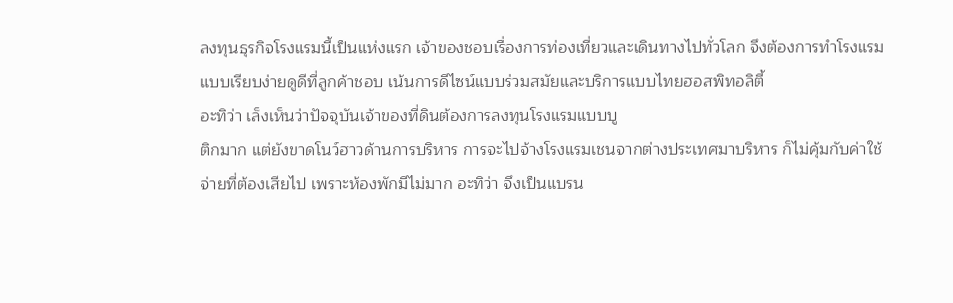ลงทุนธุรกิจโรงแรมนี้เป็นแห่งแรก เจ้าของชอบเรื่องการท่องเที่ยวและเดินทางไปทั่วโลก จึงต้องการทำโรงแรมแบบเรียบง่ายดูดีที่ลูกค้าชอบ เน้นการดีไซน์แบบร่วมสมัยและบริการแบบไทยฮอสพิทอลิตี้
อะทิว่า เล็งเห็นว่าปัจจุบันเจ้าของที่ดินต้องการลงทุนโรงแรมแบบบู
ติกมาก แต่ยังขาดโนว์ฮาวด้านการบริหาร การจะไปจ้างโรงแรมเชนจากต่างประเทศมาบริหาร ก็ไม่คุ้มกับค่าใช้จ่ายที่ต้องเสียไป เพราะห้องพักมีไม่มาก อะทิว่า จึงเป็นแบรน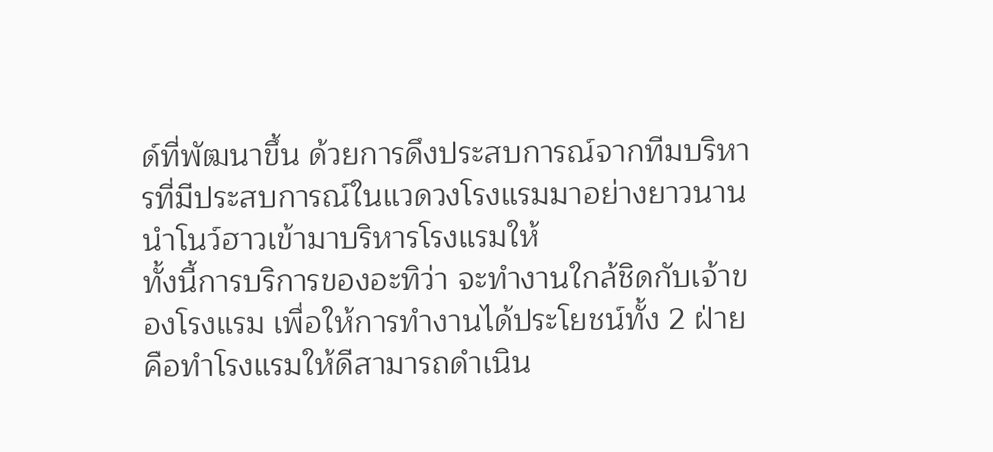ด์ที่พัฒนาขึ้น ด้วยการดึงประสบการณ์จากทีมบริหารที่มีประสบการณ์ในแวดวงโรงแรมมาอย่างยาวนาน นำโนว์ฮาวเข้ามาบริหารโรงแรมให้
ทั้งนี้การบริการของอะทิว่า จะทำงานใกล้ชิดกับเจ้าของโรงแรม เพื่อให้การทำงานได้ประโยชน์ทั้ง 2 ฝ่าย คือทำโรงแรมให้ดีสามารถดำเนิน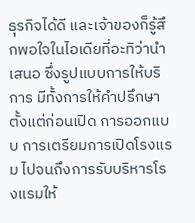ธุรกิจได้ดี และเจ้าของก็รู้สึกพอใจในไอเดียที่อะทิว่านำเสนอ ซึ่งรูปแบบการให้บริการ มีทั้งการให้คำปรึกษาตั้งแต่ก่อนเปิด การออกแบบ การเตรียมการเปิดโรงแรม ไปจนถึงการรับบริหารโรงแรมให้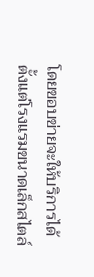โดยขอบข่ายจะให้บริการได้ตั้งแต่โรงแรมขนาดเล็กสไตล์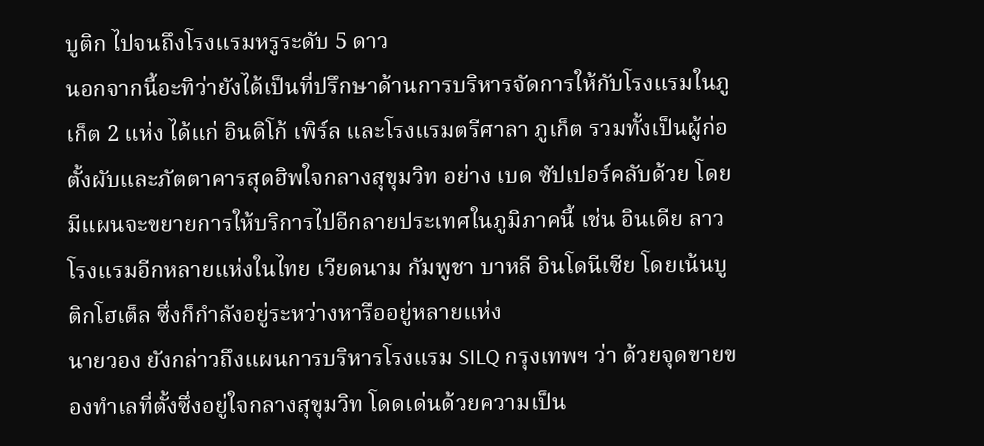บูติก ไปจนถึงโรงแรมหรูระดับ 5 ดาว
นอกจากนี้อะทิว่ายังได้เป็นที่ปรึกษาด้านการบริหารจัดการให้กับโรงแรมในภูเก็ต 2 แห่ง ได้แก่ อินดิโก้ เพิร์ล และโรงแรมตรีศาลา ภูเก็ต รวมทั้งเป็นผู้ก่อตั้งผับและภัตตาคารสุดฮิพใจกลางสุขุมวิท อย่าง เบด ซัปเปอร์คลับด้วย โดยมีแผนจะขยายการให้บริการไปอีกลายประเทศในภูมิภาคนี้ เช่น อินเดีย ลาว โรงแรมอีกหลายแห่งในไทย เวียดนาม กัมพูชา บาหลี อินโดนีเซีย โดยเน้นบูติกโฮเต็ล ซึ่งก็กำลังอยู่ระหว่างหารืออยู่หลายแห่ง
นายวอง ยังกล่าวถึงแผนการบริหารโรงแรม SILQ กรุงเทพฯ ว่า ด้วยจุดขายของทำเลที่ตั้งซึ่งอยู่ใจกลางสุขุมวิท โดดเด่นด้วยความเป็น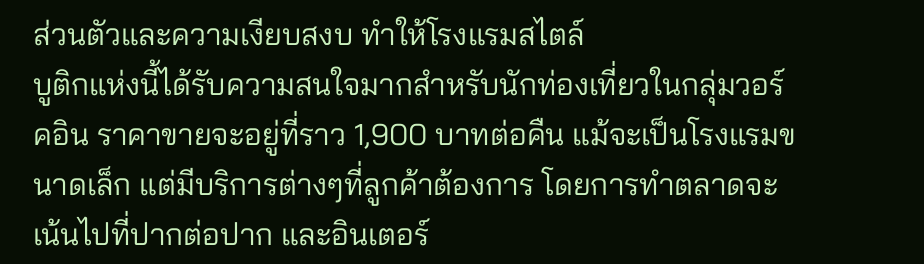ส่วนตัวและความเงียบสงบ ทำให้โรงแรมสไตล์
บูติกแห่งนี้ได้รับความสนใจมากสำหรับนักท่องเที่ยวในกลุ่มวอร์คอิน ราคาขายจะอยู่ที่ราว 1,900 บาทต่อคืน แม้จะเป็นโรงแรมขนาดเล็ก แต่มีบริการต่างๆที่ลูกค้าต้องการ โดยการทำตลาดจะเน้นไปที่ปากต่อปาก และอินเตอร์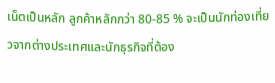เน็ตเป็นหลัก ลูกค้าหลักกว่า 80-85 % จะเป็นนักท่องเที่ยวจากต่างประเทศและนักธุรกิจที่ต้อง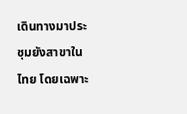เดินทางมาประชุมยังสาขาในไทย โดยเฉพาะ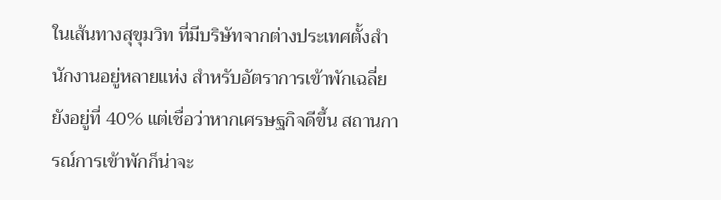ในเส้นทางสุขุมวิท ที่มีบริษัทจากต่างประเทศตั้งสำนักงานอยู่หลายแห่ง สำหรับอัตราการเข้าพักเฉลี่ยยังอยู่ที่ 40% แต่เชื่อว่าหากเศรษฐกิจดีขึ้น สถานการณ์การเข้าพักก็น่าจะ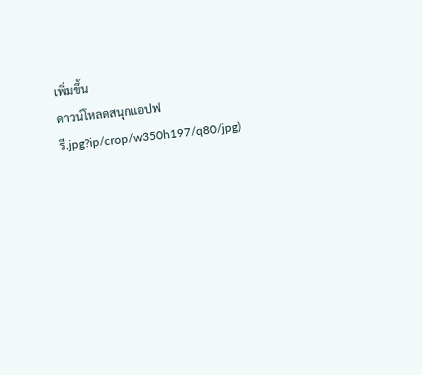เพิ่มขึ้น
ดาวน์โหลดสนุกแอปฟรี.jpg?ip/crop/w350h197/q80/jpg)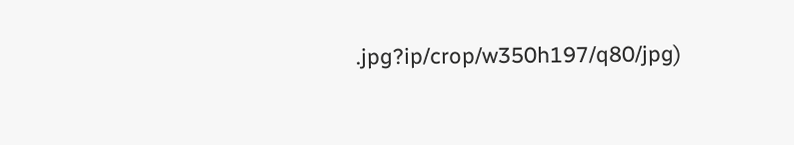.jpg?ip/crop/w350h197/q80/jpg)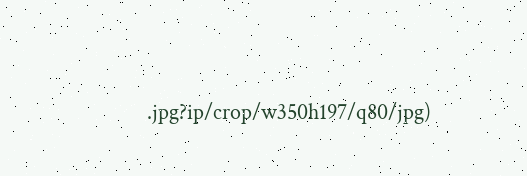.jpg?ip/crop/w350h197/q80/jpg)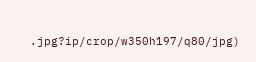.jpg?ip/crop/w350h197/q80/jpg)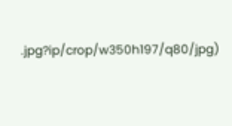.jpg?ip/crop/w350h197/q80/jpg)